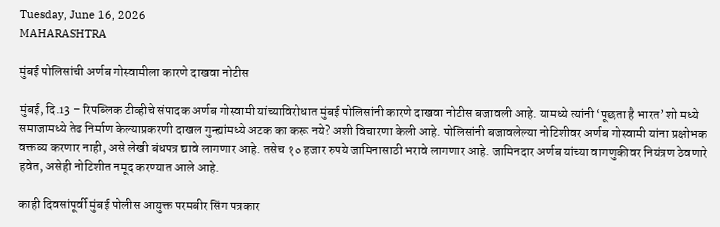Tuesday, June 16, 2026
MAHARASHTRA

मुंबई पोलिसांची अर्णब गोस्वामीला कारणे दाखवा नोटीस

मुंबई, दि.13 – रिपब्लिक टीव्हीचे संपादक अर्णब गोस्वामी यांच्याविरोधात मुंबई पोलिसांनी कारणे दाखवा नोटीस बजावली आहे. यामध्ये त्यांनी ‘पूछता है भारत’ शो मध्ये समाजामध्ये तेढ निर्माण केल्याप्रकरणी दाखल गुन्ह्यांमध्ये अटक का करू नये? अशी विचारणा केली आहे. पोलिसांनी बजावलेल्या नोटिशीवर अर्णब गोस्वामी यांना प्रक्षोभक वक्तव्य करणार नाही, असे लेखी बंधपत्र द्यावे लागणार आहे. तसेच १० हजार रुपये जामिनासाठी भरावे लागणार आहे. जामिनदार अर्णब यांच्या वागणुकीवर नियंत्रण ठेवणारे हवेत, असेही नोटिशीत नमूद करण्यात आले आहे.

काही दिवसांपूर्वी मुंबई पोलीस आयुक्त परमबीर सिंग पत्रकार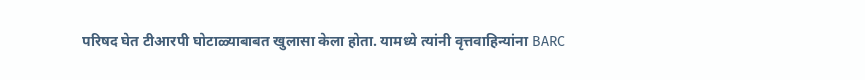परिषद घेत टीआरपी घोटाळ्याबाबत खुलासा केला होता. यामध्ये त्यांनी वृत्तवाहिन्यांना BARC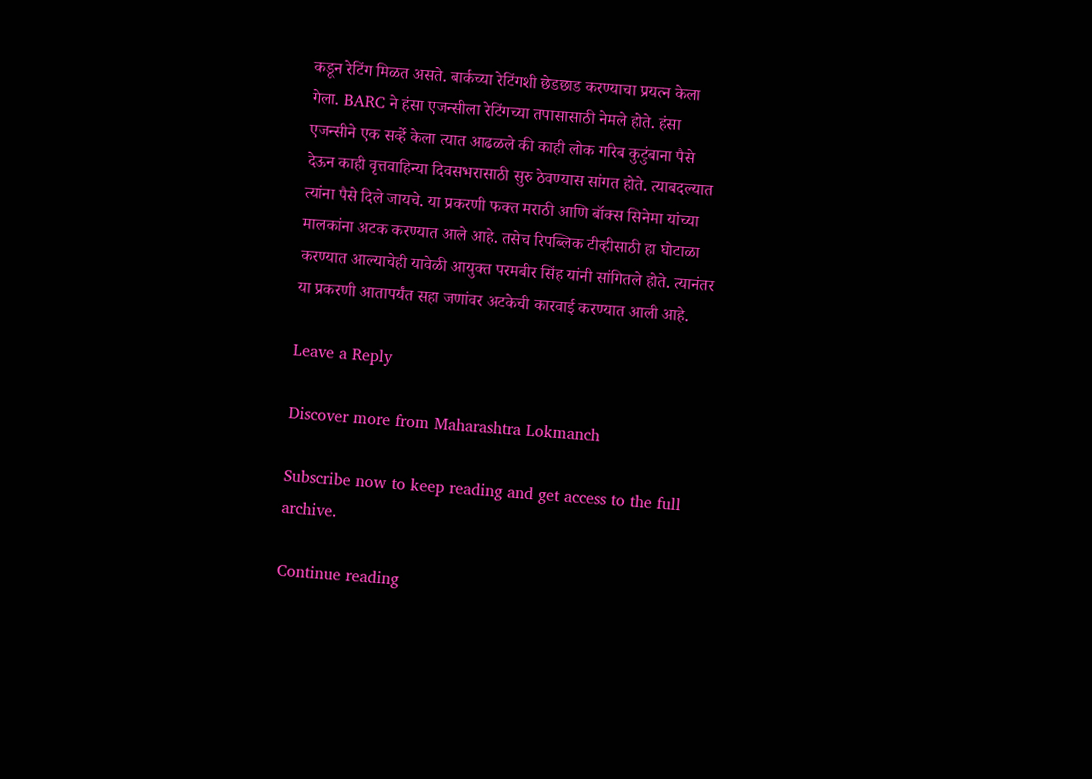कडून रेटिंग मिळत असते. बार्कच्या रेटिंगशी छेडछाड करण्याचा प्रयत्न केला गेला. BARC ने हंसा एजन्सीला रेटिंगच्या तपासासाठी नेमले होते. हंसा एजन्सीने एक सर्व्हे केला त्यात आढळले की काही लोक गरिब कुटुंबाना पैसे देऊन काही वृत्तवाहिन्या दिवसभरासाठी सुरु ठेवण्यास सांगत होते. त्याबदल्यात त्यांना पैसे दिले जायचे. या प्रकरणी फक्त मराठी आणि बॉक्स सिनेमा यांच्या मालकांना अटक करण्यात आले आहे. तसेच रिपब्लिक टीव्हीसाठी हा घोटाळा करण्यात आल्याचेही यावेळी आयुक्त परमबीर सिंह यांनी सांगितले होते. त्यानंतर या प्रकरणी आतापर्यंत सहा जणांवर अटकेची कारवाई करण्यात आली आहे.

Leave a Reply

Discover more from Maharashtra Lokmanch

Subscribe now to keep reading and get access to the full archive.

Continue reading